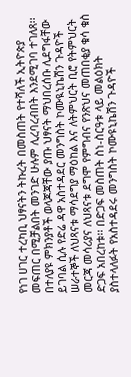የነገ ሀገር ተረካቢ ህፃናትን ትኩረት በመስጠት የተሻለች ኢትዮጵያ መፍጠር በሚቻልበት መንገድ ሁሉም ሊረባረብበት እንደሚገባ ተገለጸ፡፡
በተለያዩ ምክንያቶች ወላጆጃቸው ያጡ ህፃናት ማህበረሰቡ ሊደግፋቸው ይገባል ሲሉ የድሬ ዳዋ አስተዳደር መንግስት ኮሙዪኒኬሽን ጉዳዮች ሠራተኞች ለህጻናቱ ማሳደግያ ማዕከል እና ለትምህርት ቢሮ የትምህርት መርጃ መሳሪያና ለህጻናቱ ደግሞ የምግብና የንጽህና መጠበቂያ ቁሳ ቁስ ድጋፍ አበረከቱ፡፡ በድጋፍ መስጠት ስነ-ስርዓቱ ላይ መልዕክት ያስተላለፉት የአስተዳደሩ መንግስት ኮሙዩኒኬሽን ጉዳዮች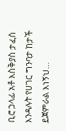ቢሮ ኃላፊ አቶ እስቅያስ ታፈሰ እንዳሉት የሀገር ግንባታ ከታች ይጀምራል እነኝህ…